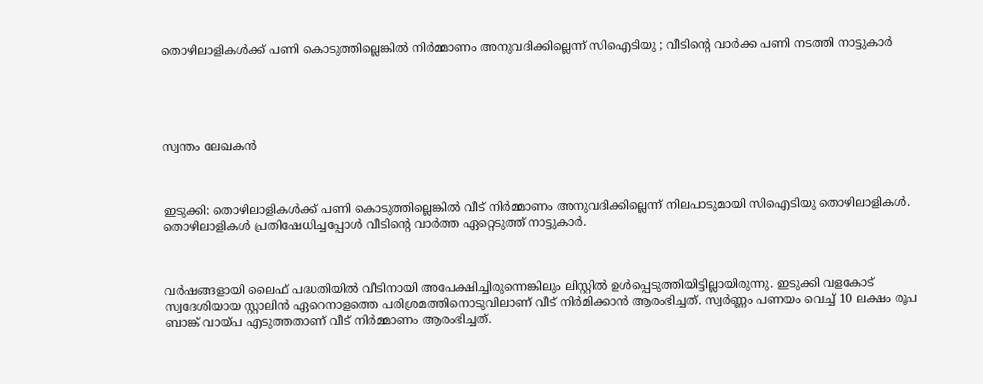തൊഴിലാളികൾക്ക് പണി കൊടുത്തില്ലെങ്കിൽ നിർമ്മാണം അനുവദിക്കില്ലെന്ന് സിഐടിയു ; വീടിന്റെ വാർക്ക പണി നടത്തി നാട്ടുകാർ





സ്വന്തം ലേഖകൻ



ഇടുക്കി: തൊഴിലാളികൾക്ക് പണി കൊടുത്തില്ലെങ്കിൽ വീട് നിർമ്മാണം അനുവദിക്കില്ലെന്ന് നിലപാടുമായി സിഐടിയു തൊഴിലാളികൾ. തൊഴിലാളികൾ പ്രതിഷേധിച്ചപ്പോൾ വീടിന്റെ വാർത്ത ഏറ്റെടുത്ത് നാട്ടുകാർ.



വർഷങ്ങളായി ലൈഫ് പദ്ധതിയിൽ വീടിനായി അപേക്ഷിച്ചിരുന്നെങ്കിലും ലിസ്റ്റിൽ ഉൾപ്പെടുത്തിയിട്ടില്ലായിരുന്നു. ഇടുക്കി വളകോട് സ്വദേശിയായ സ്റ്റാലിൻ ഏറെനാളത്തെ പരിശ്രമത്തിനൊടുവിലാണ് വീട് നിർമിക്കാൻ ആരംഭിച്ചത്. സ്വർണ്ണം പണയം വെച്ച് 10 ലക്ഷം രൂപ ബാങ്ക് വായ്പ എടുത്തതാണ് വീട് നിർമ്മാണം ആരംഭിച്ചത്.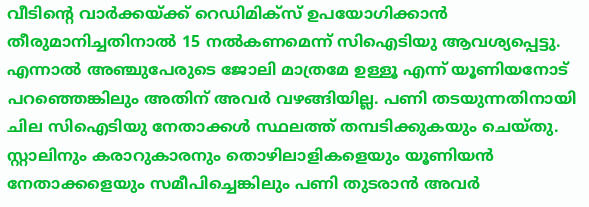വീടിന്റെ വാർക്കയ്ക്ക് റെഡിമിക്സ് ഉപയോഗിക്കാൻ തീരുമാനിച്ചതിനാൽ 15 നൽകണമെന്ന് സിഐടിയു ആവശ്യപ്പെട്ടു. എന്നാൽ അഞ്ചുപേരുടെ ജോലി മാത്രമേ ഉള്ളൂ എന്ന് യൂണിയനോട് പറഞ്ഞെങ്കിലും അതിന് അവർ വഴങ്ങിയില്ല. പണി തടയുന്നതിനായി ചില സിഐടിയു നേതാക്കൾ സ്ഥലത്ത് തമ്പടിക്കുകയും ചെയ്തു. സ്റ്റാലിനും കരാറുകാരനും തൊഴിലാളികളെയും യൂണിയൻ നേതാക്കളെയും സമീപിച്ചെങ്കിലും പണി തുടരാൻ അവർ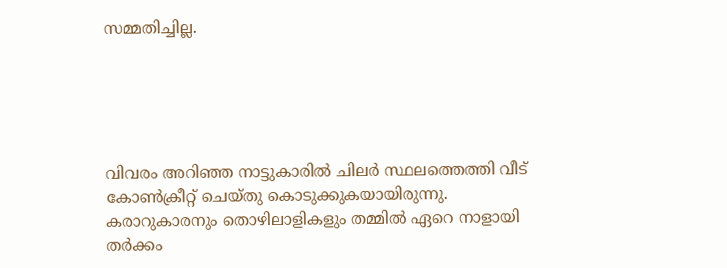സമ്മതിച്ചില്ല.





വിവരം അറിഞ്ഞ നാട്ടുകാരിൽ ചിലർ സ്ഥലത്തെത്തി വീട് കോൺക്രീറ്റ് ചെയ്തു കൊടുക്കുകയായിരുന്നു. കരാറുകാരനും തൊഴിലാളികളും തമ്മിൽ ഏറെ നാളായി തർക്കം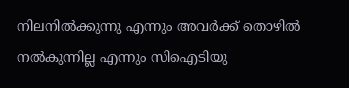നിലനിൽക്കുന്നു എന്നും അവർക്ക് തൊഴിൽ നൽകുന്നില്ല എന്നും സിഐടിയു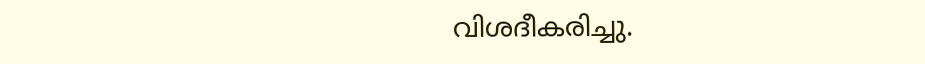വിശദീകരിച്ചു.